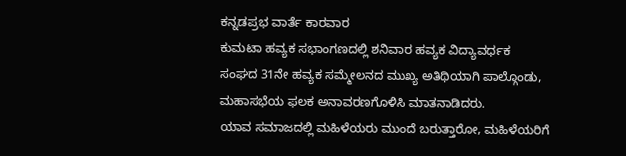ಕನ್ನಡಪ್ರಭ ವಾರ್ತೆ ಕಾರವಾರ
ಕುಮಟಾ ಹವ್ಯಕ ಸಭಾಂಗಣದಲ್ಲಿ ಶನಿವಾರ ಹವ್ಯಕ ವಿದ್ಯಾವರ್ಧಕ ಸಂಘದ 31ನೇ ಹವ್ಯಕ ಸಮ್ಮೇಲನದ ಮುಖ್ಯ ಅತಿಥಿಯಾಗಿ ಪಾಲ್ಗೊಂಡು, ಮಹಾಸಭೆಯ ಫಲಕ ಅನಾವರಣಗೊಳಿಸಿ ಮಾತನಾಡಿದರು.
ಯಾವ ಸಮಾಜದಲ್ಲಿ ಮಹಿಳೆಯರು ಮುಂದೆ ಬರುತ್ತಾರೋ, ಮಹಿಳೆಯರಿಗೆ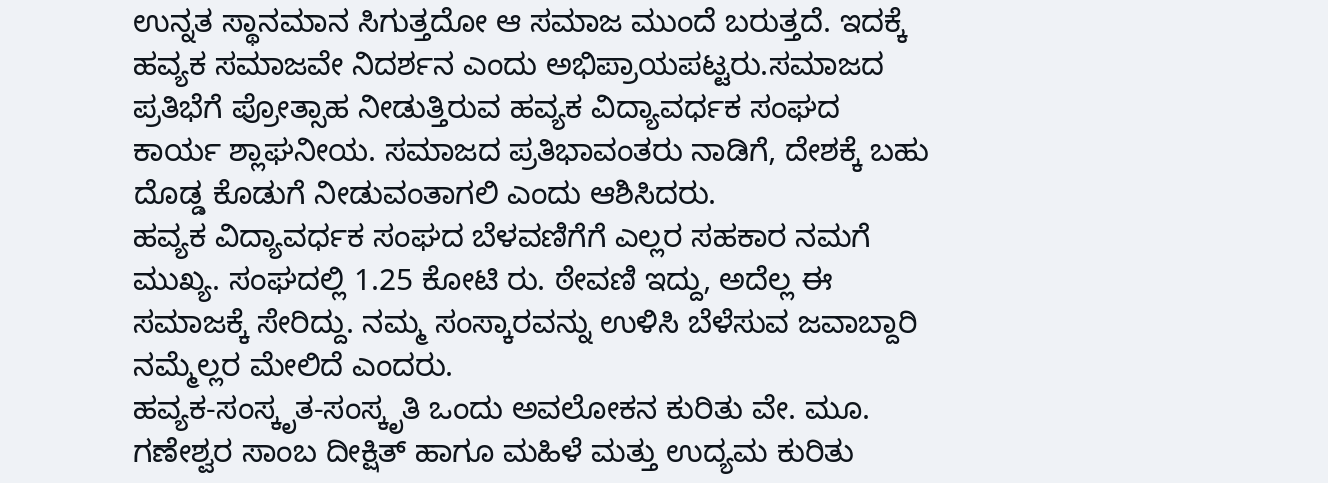ಉನ್ನತ ಸ್ಥಾನಮಾನ ಸಿಗುತ್ತದೋ ಆ ಸಮಾಜ ಮುಂದೆ ಬರುತ್ತದೆ. ಇದಕ್ಕೆ ಹವ್ಯಕ ಸಮಾಜವೇ ನಿದರ್ಶನ ಎಂದು ಅಭಿಪ್ರಾಯಪಟ್ಟರು.ಸಮಾಜದ ಪ್ರತಿಭೆಗೆ ಪ್ರೋತ್ಸಾಹ ನೀಡುತ್ತಿರುವ ಹವ್ಯಕ ವಿದ್ಯಾವರ್ಧಕ ಸಂಘದ ಕಾರ್ಯ ಶ್ಲಾಘನೀಯ. ಸಮಾಜದ ಪ್ರತಿಭಾವಂತರು ನಾಡಿಗೆ, ದೇಶಕ್ಕೆ ಬಹು ದೊಡ್ಡ ಕೊಡುಗೆ ನೀಡುವಂತಾಗಲಿ ಎಂದು ಆಶಿಸಿದರು.
ಹವ್ಯಕ ವಿದ್ಯಾವರ್ಧಕ ಸಂಘದ ಬೆಳವಣಿಗೆಗೆ ಎಲ್ಲರ ಸಹಕಾರ ನಮಗೆ ಮುಖ್ಯ. ಸಂಘದಲ್ಲಿ 1.25 ಕೋಟಿ ರು. ಠೇವಣಿ ಇದ್ದು, ಅದೆಲ್ಲ ಈ ಸಮಾಜಕ್ಕೆ ಸೇರಿದ್ದು. ನಮ್ಮ ಸಂಸ್ಕಾರವನ್ನು ಉಳಿಸಿ ಬೆಳೆಸುವ ಜವಾಬ್ದಾರಿ ನಮ್ಮೆಲ್ಲರ ಮೇಲಿದೆ ಎಂದರು.
ಹವ್ಯಕ-ಸಂಸ್ಕೃತ-ಸಂಸ್ಕೃತಿ ಒಂದು ಅವಲೋಕನ ಕುರಿತು ವೇ. ಮೂ. ಗಣೇಶ್ವರ ಸಾಂಬ ದೀಕ್ಷಿತ್ ಹಾಗೂ ಮಹಿಳೆ ಮತ್ತು ಉದ್ಯಮ ಕುರಿತು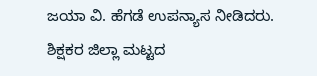ಜಯಾ ವಿ. ಹೆಗಡೆ ಉಪನ್ಯಾಸ ನೀಡಿದರು.
ಶಿಕ್ಷಕರ ಜಿಲ್ಲಾ ಮಟ್ಟದ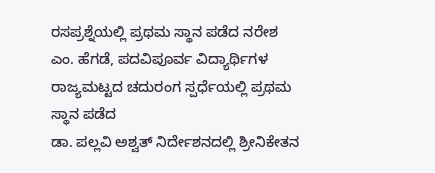ರಸಪ್ರಶ್ನೆಯಲ್ಲಿ ಪ್ರಥಮ ಸ್ಥಾನ ಪಡೆದ ನರೇಶ ಎಂ. ಹೆಗಡೆ, ಪದವಿಪೂರ್ವ ವಿದ್ಯಾರ್ಥಿಗಳ ರಾಜ್ಯಮಟ್ಟದ ಚದುರಂಗ ಸ್ಪರ್ಧೆಯಲ್ಲಿ ಪ್ರಥಮ ಸ್ಥಾನ ಪಡೆದ
ಡಾ. ಪಲ್ಲವಿ ಅಶ್ವತ್ ನಿರ್ದೇಶನದಲ್ಲಿ ಶ್ರೀನಿಕೇತನ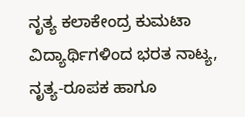ನೃತ್ಯ ಕಲಾಕೇಂದ್ರ ಕುಮಟಾ ವಿದ್ಯಾರ್ಥಿಗಳಿಂದ ಭರತ ನಾಟ್ಯ, ನೃತ್ಯ-ರೂಪಕ ಹಾಗೂ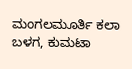ಮಂಗಲಮೂರ್ತಿ ಕಲಾ ಬಳಗ, ಕುಮಟಾ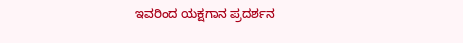ಇವರಿಂದ ಯಕ್ಷಗಾನ ಪ್ರದರ್ಶನ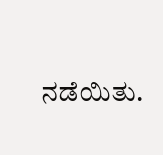ನಡೆಯಿತು.